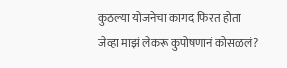कुठल्या योजनेचा कागद फिरत होता
जेव्हा माझं लेकरू कुपोषणानं कोसळलं?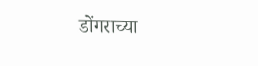डोंगराच्या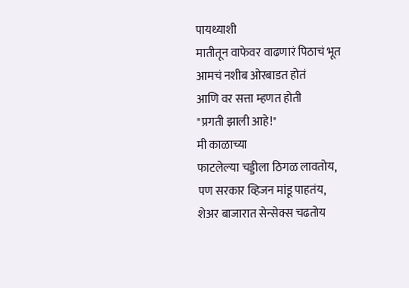पायथ्याशी
मातीतून वाफेवर वाढणारं पिठाचं भूत
आमचं नशीब ओरबाडत होतं
आणि वर सत्ता म्हणत होती
"प्रगती झाली आहे!"
मी काळाच्या
फाटलेल्या चड्डीला ठिगळ लावतोय,
पण सरकार व्हिजन मांडू पाहतंय,
शेअर बाजारात सेन्सेक्स चढतोय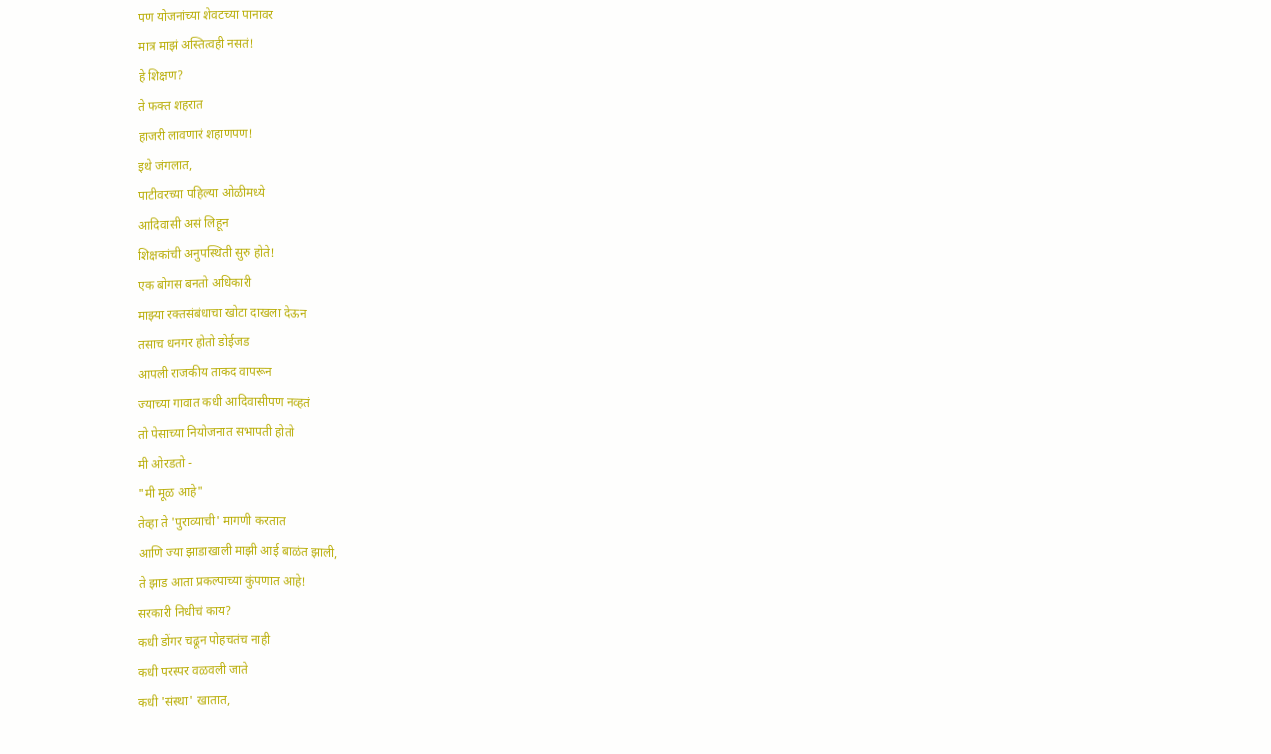पण योजनांच्या शेवटच्या पानावर
मात्र माझं अस्तित्वही नसतं!
हे शिक्षण?
ते फक्त शहरात
हाजरी लावणारं शहाणपण!
इथे जंगलात,
पाटीवरच्या पहिल्या ओळीमध्ये
आदिवासी असं लिहून
शिक्षकांची अनुपस्थिती सुरु होते!
एक बोगस बनतो अधिकारी
माझ्या रक्तसंबंधाचा खोटा दाखला देऊन
तसाच धनगर होतो डोईजड
आपली राजकीय ताकद वापरून
ज्याच्या गावात कधी आदिवासीपण नव्हतं
तो पेसाच्या नियोजनात सभापती होतो
मी ओरडतो -
"मी मूळ आहे"
तेव्हा ते 'पुराव्याची' मागणी करतात
आणि ज्या झाडाखाली माझी आई बाळंत झाली,
ते झाड आता प्रकल्पाच्या कुंपणात आहे!
सरकारी निधीचं काय?
कधी डोंगर चढून पोहचतंच नाही
कधी परस्पर वळवली जाते
कधी 'संस्था' खातात,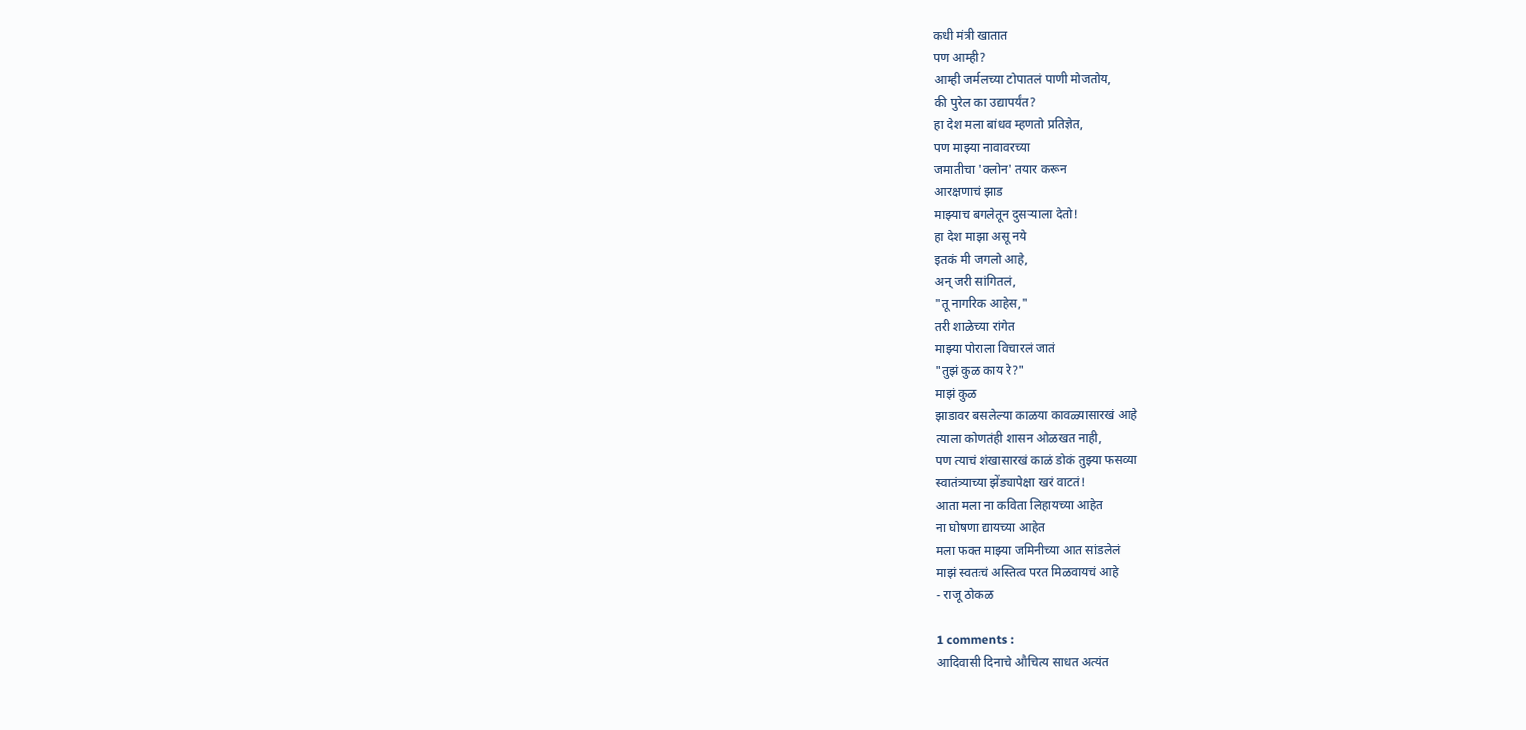कधी मंत्री खातात
पण आम्ही?
आम्ही जर्मलच्या टोपातलं पाणी मोजतोय,
की पुरेल का उद्यापर्यंत?
हा देश मला बांधव म्हणतो प्रतिज्ञेत,
पण माझ्या नावावरच्या
जमातीचा 'क्लोन' तयार करून
आरक्षणाचं झाड
माझ्याच बगलेतून दुसऱ्याला देतो!
हा देश माझा असू नये
इतकं मी जगलो आहे,
अन् जरी सांगितलं,
"तू नागरिक आहेस,"
तरी शाळेच्या रांगेत
माझ्या पोराला विचारलं जातं
"तुझं कुळ काय रे?"
माझं कुळ
झाडावर बसलेल्या काळया कावळ्यासारखं आहे
त्याला कोणतंही शासन ओळखत नाही,
पण त्याचं शंखासारखं काळं डोकं तुझ्या फसव्या
स्वातंत्र्याच्या झेंड्यापेक्षा खरं वाटतं!
आता मला ना कविता लिहायच्या आहेत
ना घोषणा द्यायच्या आहेत
मला फक्त माझ्या जमिनीच्या आत सांडलेलं
माझं स्वतःचं अस्तित्व परत मिळवायचं आहे
- राजू ठोकळ

1 comments :
आदिवासी दिनाचे औचित्य साधत अत्यंत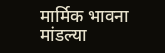मार्मिक भावना मांडल्या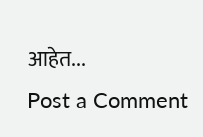आहेत...
Post a Comment